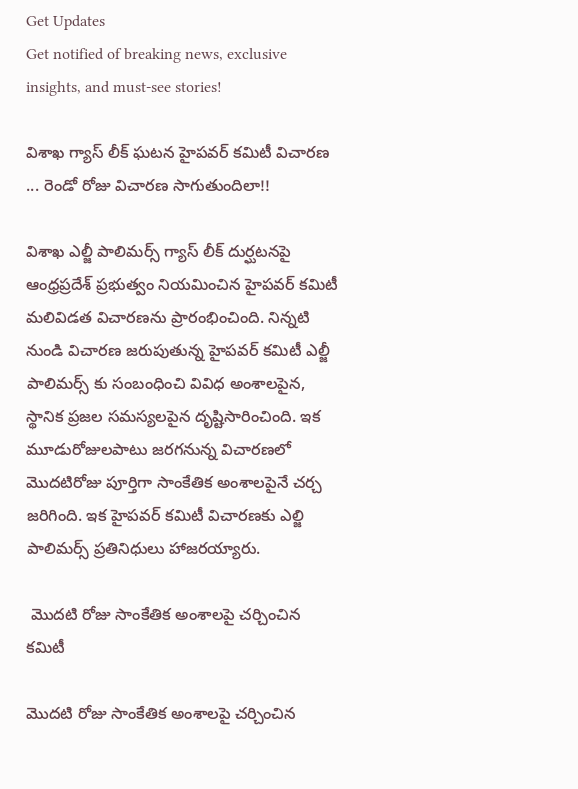Get Updates
Get notified of breaking news, exclusive insights, and must-see stories!

విశాఖ గ్యాస్ లీక్ ఘటన హైపవర్ కమిటీ విచారణ ... రెండో రోజు విచారణ సాగుతుందిలా!!

విశాఖ ఎల్జీ పాలిమర్స్ గ్యాస్ లీక్ దుర్ఘటనపై ఆంధ్రప్రదేశ్ ప్రభుత్వం నియమించిన హైపవర్ కమిటీ మలివిడత విచారణను ప్రారంభించింది. నిన్నటి నుండి విచారణ జరుపుతున్న హైపవర్ కమిటీ ఎల్జీ పాలిమర్స్ కు సంబంధించి వివిధ అంశాలపైన, స్థానిక ప్రజల సమస్యలపైన దృష్టిసారించింది. ఇక మూడురోజులపాటు జరగనున్న విచారణలో మొదటిరోజు పూర్తిగా సాంకేతిక అంశాలపైనే చర్చ జరిగింది. ఇక హైపవర్ కమిటీ విచారణకు ఎల్జి పాలిమర్స్ ప్రతినిధులు హాజరయ్యారు.

 మొదటి రోజు సాంకేతిక అంశాలపై చర్చించిన కమిటీ

మొదటి రోజు సాంకేతిక అంశాలపై చర్చించిన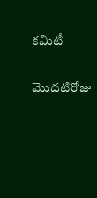కమిటీ

మొదటిరోజు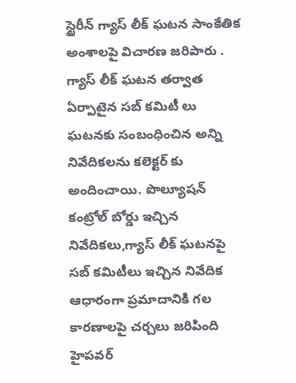స్టైరీన్ గ్యాస్ లీక్ ఘటన సాంకేతిక అంశాలపై విచారణ జరిపారు . గ్యాస్ లీక్ ఘటన తర్వాత ఏర్పాటైన సబ్ కమిటీ లు ఘటనకు సంబంధించిన అన్ని నివేదికలను కలెక్టర్ కు అందించాయి. పొల్యూషన్ కంట్రోల్ బోర్డు ఇచ్చిన నివేదికలు,గ్యాస్ లీక్ ఘటనపై సబ్ కమిటీలు ఇచ్చిన నివేదిక ఆధారంగా ప్రమాదానికి గల కారణాలపై చర్చలు జరిపింది హైపవర్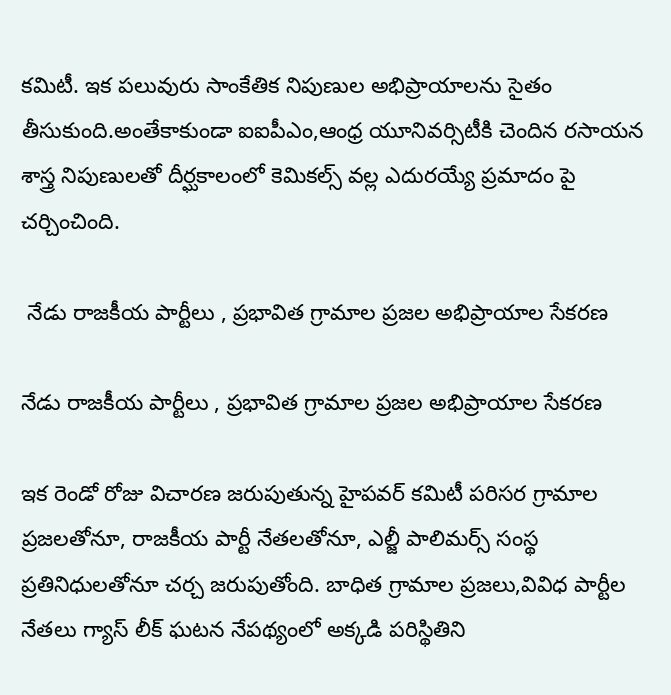కమిటీ. ఇక పలువురు సాంకేతిక నిపుణుల అభిప్రాయాలను సైతం తీసుకుంది.అంతేకాకుండా ఐఐపీఎం,ఆంధ్ర యూనివర్సిటీకి చెందిన రసాయన శాస్త్ర నిపుణులతో దీర్ఘకాలంలో కెమికల్స్ వల్ల ఎదురయ్యే ప్రమాదం పై చర్చించింది.

 నేడు రాజకీయ పార్టీలు , ప్రభావిత గ్రామాల ప్రజల అభిప్రాయాల సేకరణ

నేడు రాజకీయ పార్టీలు , ప్రభావిత గ్రామాల ప్రజల అభిప్రాయాల సేకరణ

ఇక రెండో రోజు విచారణ జరుపుతున్న హైపవర్ కమిటీ పరిసర గ్రామాల ప్రజలతోనూ, రాజకీయ పార్టీ నేతలతోనూ, ఎల్జీ పాలిమర్స్ సంస్థ ప్రతినిధులతోనూ చర్చ జరుపుతోంది. బాధిత గ్రామాల ప్రజలు,వివిధ పార్టీల నేతలు గ్యాస్ లీక్ ఘటన నేపథ్యంలో అక్కడి పరిస్థితిని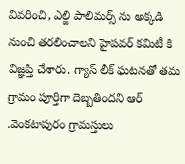వివరించి, ఎల్జి పాలిమర్స్ ను అక్కడి నుంచి తరలించాలని హైపవర్ కమిటీ కి విజ్ఞప్తి చేశారు. గ్యాస్ లీక్ ఘటనతో తమ గ్రామం పూర్తిగా దెబ్బతిందని ఆర్ .వెంకటాపురం గ్రామస్తులు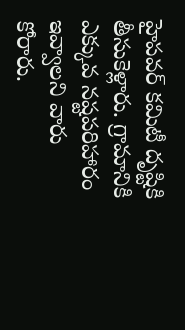హైపవర్ కమిటీ దృష్టికి తీసుకెళ్లారు. గ్రామానికి ఎక్కువ నష్టపరిహారం ఇవ్వాలని వారు కోరారు.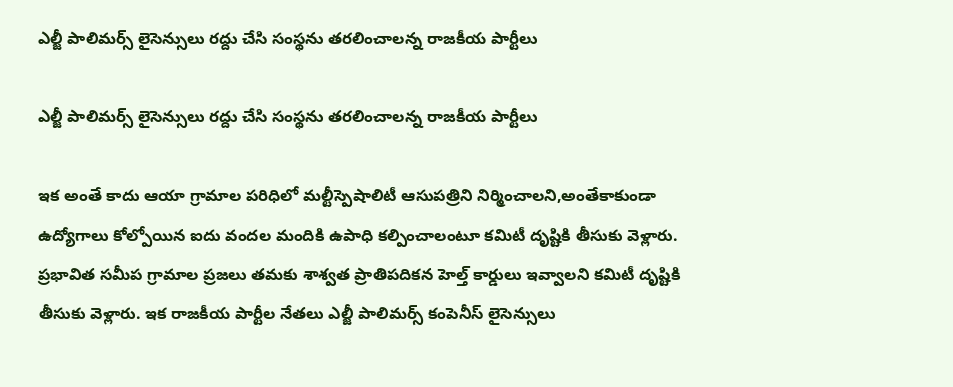ఎల్జీ పాలిమర్స్ లైసెన్సులు రద్దు చేసి సంస్థను తరలించాలన్న రాజకీయ పార్టీలు

ఎల్జీ పాలిమర్స్ లైసెన్సులు రద్దు చేసి సంస్థను తరలించాలన్న రాజకీయ పార్టీలు

ఇక అంతే కాదు ఆయా గ్రామాల పరిధిలో మల్టీస్పెషాలిటీ ఆసుపత్రిని నిర్మించాలని,అంతేకాకుండా ఉద్యోగాలు కోల్పోయిన ఐదు వందల మందికి ఉపాధి కల్పించాలంటూ కమిటీ దృష్టికి తీసుకు వెళ్లారు. ప్రభావిత సమీప గ్రామాల ప్రజలు తమకు శాశ్వత ప్రాతిపదికన హెల్త్ కార్డులు ఇవ్వాలని కమిటీ దృష్టికి తీసుకు వెళ్లారు. ఇక రాజకీయ పార్టీల నేతలు ఎల్జీ పాలిమర్స్ కంపెనీస్ లైసెన్సులు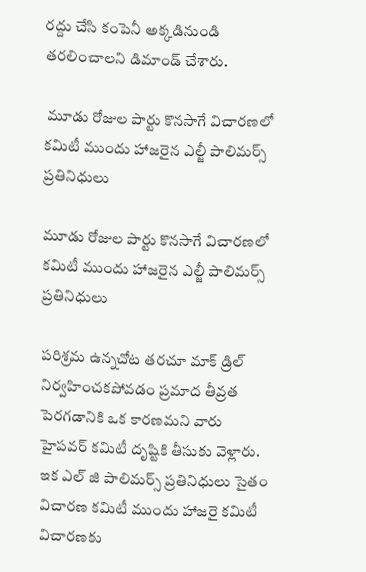రద్దు చేసి కంపెనీ అక్కడినుండి తరలించాలని డిమాండ్ చేశారు.

 మూడు రోజుల పార్టు కొనసాగే విచారణలో కమిటీ ముందు హాజరైన ఎల్జీ పాలిమర్స్ ప్రతినిధులు

మూడు రోజుల పార్టు కొనసాగే విచారణలో కమిటీ ముందు హాజరైన ఎల్జీ పాలిమర్స్ ప్రతినిధులు

పరిశ్రమ ఉన్నచోట తరచూ మాక్ డ్రిల్ నిర్వహించకపోవడం ప్రమాద తీవ్రత పెరగడానికి ఒక కారణమని వారు హైపవర్ కమిటీ దృష్టికి తీసుకు వెళ్లారు. ఇక ఎల్ జి పాలిమర్స్ ప్రతినిధులు సైతం విచారణ కమిటీ ముందు హాజరై కమిటీ విచారణకు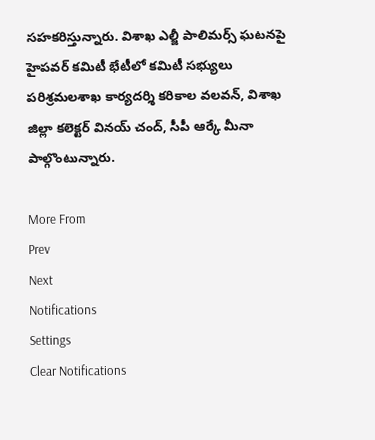సహకరిస్తున్నారు. విశాఖ ఎల్జీ పాలిమర్స్‌ ఘటనపై హైపవర్‌ కమిటీ భేటీలో కమిటీ సభ్యులు పరిశ్రమలశాఖ కార్యదర్శి కరికాల వలవన్‌, విశాఖ జిల్లా కలెక్టర్‌ వినయ్‌ చంద్‌, సీపీ ఆర్కే మీనా పాల్గొంటున్నారు.

More From
Prev
Next
Notifications
Settings
Clear Notifications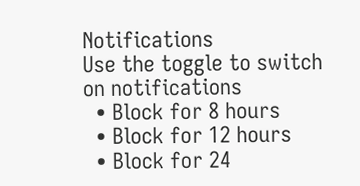Notifications
Use the toggle to switch on notifications
  • Block for 8 hours
  • Block for 12 hours
  • Block for 24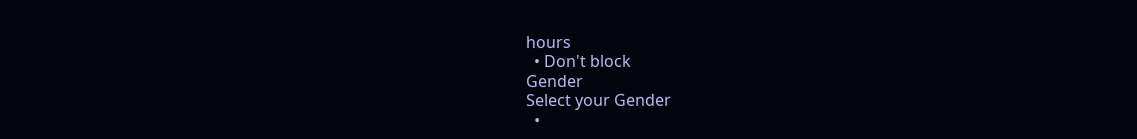hours
  • Don't block
Gender
Select your Gender
  •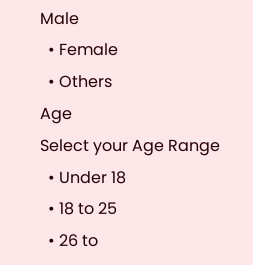Male
  • Female
  • Others
Age
Select your Age Range
  • Under 18
  • 18 to 25
  • 26 to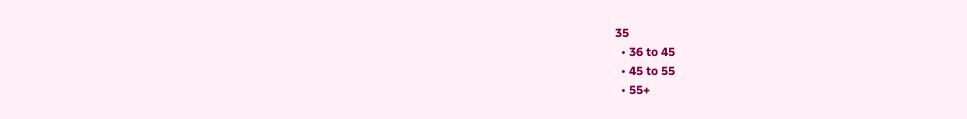35
  • 36 to 45
  • 45 to 55
  • 55+